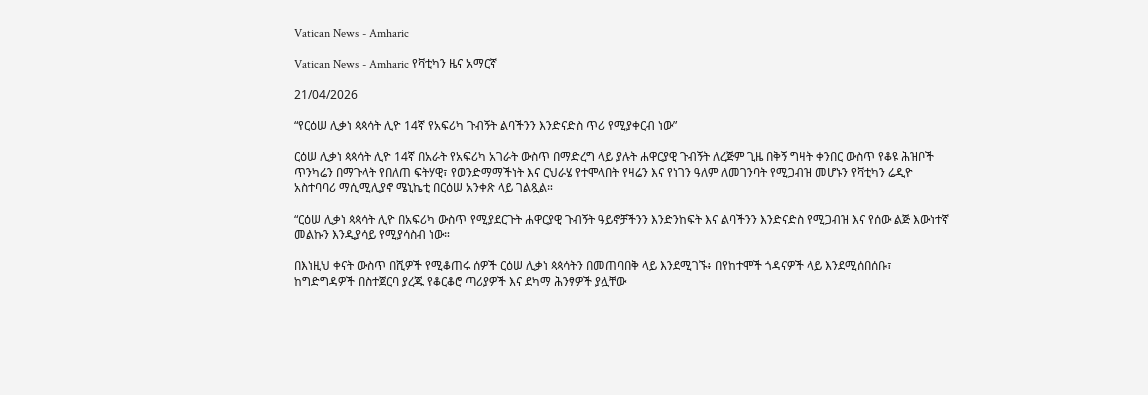Vatican News - Amharic

Vatican News - Amharic የቫቲካን ዜና አማርኛ

21/04/2026

“የርዕሠ ሊቃነ ጳጳሳት ሊዮ 14ኛ የአፍሪካ ጉብኝት ልባችንን እንድናድስ ጥሪ የሚያቀርብ ነው”

ርዕሠ ሊቃነ ጳጳሳት ሊዮ 14ኛ በአራት የአፍሪካ አገራት ውስጥ በማድረግ ላይ ያሉት ሐዋርያዊ ጉብኝት ለረጅም ጊዜ በቅኝ ግዛት ቀንበር ውስጥ የቆዩ ሕዝቦች ጥንካሬን በማጉላት የበለጠ ፍትሃዊ፣ የወንድማማችነት እና ርህራሄ የተሞላበት የዛሬን እና የነገን ዓለም ለመገንባት የሚጋብዝ መሆኑን የቫቲካን ሬዲዮ አስተባባሪ ማሲሚሊያኖ ሜኒኬቲ በርዕሠ አንቀጽ ላይ ገልጿል።

“ርዕሠ ሊቃነ ጳጳሳት ሊዮ በአፍሪካ ውስጥ የሚያደርጉት ሐዋርያዊ ጉብኝት ዓይኖቻችንን እንድንከፍት እና ልባችንን እንድናድስ የሚጋብዝ እና የሰው ልጅ እውነተኛ መልኩን እንዲያሳይ የሚያሳስብ ነው።

በእነዚህ ቀናት ውስጥ በሺዎች የሚቆጠሩ ሰዎች ርዕሠ ሊቃነ ጳጳሳትን በመጠባበቅ ላይ እንደሚገኙ፥ በየከተሞች ጎዳናዎች ላይ እንደሚሰበሰቡ፣ ከግድግዳዎች በስተጀርባ ያረጁ የቆርቆሮ ጣሪያዎች እና ደካማ ሕንፃዎች ያሏቸው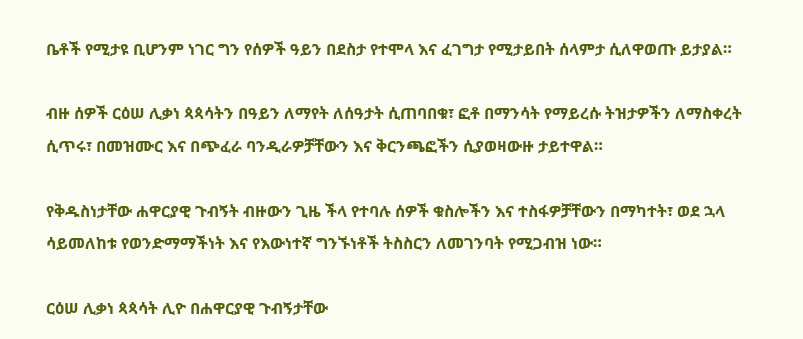ቤቶች የሚታዩ ቢሆንም ነገር ግን የሰዎች ዓይን በደስታ የተሞላ እና ፈገግታ የሚታይበት ሰላምታ ሲለዋወጡ ይታያል።

ብዙ ሰዎች ርዕሠ ሊቃነ ጳጳሳትን በዓይን ለማየት ለሰዓታት ሲጠባበቁ፣ ፎቶ በማንሳት የማይረሱ ትዝታዎችን ለማስቀረት ሲጥሩ፣ በመዝሙር እና በጭፈራ ባንዲራዎቻቸውን እና ቅርንጫፎችን ሲያወዛውዙ ታይተዋል።

የቅዱስነታቸው ሐዋርያዊ ጉብኝት ብዙውን ጊዜ ችላ የተባሉ ሰዎች ቁስሎችን እና ተስፋዎቻቸውን በማካተት፣ ወደ ኋላ ሳይመለከቱ የወንድማማችነት እና የእውነተኛ ግንኙነቶች ትስስርን ለመገንባት የሚጋብዝ ነው።

ርዕሠ ሊቃነ ጳጳሳት ሊዮ በሐዋርያዊ ጉብኝታቸው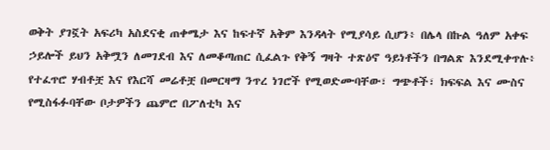ወቅት ያገኟት አፍሪካ አስደናቂ ጠቀሜታ እና ከፍተኛ አቅም እንዳላት የሚያሳይ ሲሆን፥ በሌላ በኩል ዓለም አቀፍ ኃይሎች ይህን አቅሟን ለመገደብ እና ለመቆጣጠር ሲፈልጉ የቅኝ ግዛት ተጽዕኖ ዓይነቶችን በግልጽ እንደሚቀጥሉ፥ የተፈጥሮ ሃብቶቿ እና የእርሻ መሬቶቿ በመርዛማ ንጥረ ነገሮች የሚወድሙባቸው፣ ግጭቶች፣ ክፍፍል እና ሙስና የሚስፋፉባቸው ቦታዎችን ጨምሮ በፖለቲካ እና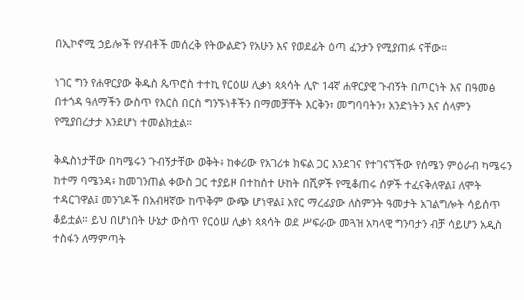በኢኮኖሚ ኃይሎች የሃብቶች መሰረቅ የትውልድን የአሁን እና የወደፊት ዕጣ ፈንታን የሚያጠፉ ናቸው።

ነገር ግን የሐዋርያው ቅዱስ ጴጥሮስ ተተኪ የርዕሠ ሊቃነ ጳጳሳት ሊዮ 14ኛ ሐዋርያዊ ጉብኝት በጦርነት እና በዓመፅ በተጎዳ ዓለማችን ውስጥ የእርስ በርስ ግንኙነቶችን በማመቻቸት እርቅን፣ መግባባትን፣ አንድነትን እና ሰላምን የሚያበረታታ እንደሆነ ተመልክቷል።

ቅዱስነታቸው በካሜሩን ጉብኝታቸው ወቅት፥ ከቀሪው የአገሪቱ ክፍል ጋር እንደገና የተገናኘችው የሰሜን ምዕራብ ካሜሩን ከተማ ባሜንዳ፥ ከመገንጠል ቀውስ ጋር ተያይዞ በተከሰተ ሁከት በሺዎች የሚቆጠሩ ሰዎች ተፈናቅለዋል፤ ለሞት ተዳርገዋል፤ መንገዶች በአብዛኛው ከጥቅም ውጭ ሆነዋል፤ አየር ማረፊያው ለስምንት ዓመታት አገልግሎት ሳይሰጥ ቆይቷል። ይህ በሆነበት ሁኔታ ውስጥ የርዕሠ ሊቃነ ጳጳሳት ወደ ሥፍራው መጓዝ አካላዊ ግንባታን ብቻ ሳይሆን አዲስ ተስፋን ለማምጣት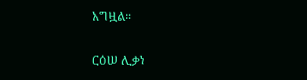አግዟል።

ርዕሠ ሊቃነ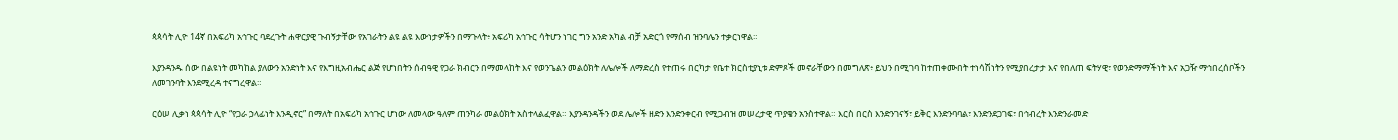ጳጳሳት ሊዮ 14ኛ በአፍሪካ አኅጉር ባደረጉት ሐዋርያዊ ጉብኝታቸው የአገራትን ልዩ ልዩ እውነታዎችን በማጉላት፥ አፍሪካ አኅጉር ሳትሆን ነገር ግን አንድ አካል ብቻ አድርጎ የማሰብ ዝንባሌን ተቃርነዋል።

እያንዳንዱ ሰው በልዩነት መካከል ያለውን አንድነት እና የእግዚአብሔር ልጅ የሆነበትን ሰብዓዊ የጋራ ክብርን በማመላከት እና የወንጌልን መልዕክት ለሌሎች ለማድረስ የተጠሩ በርካታ የቤተ ክርስቲያኒቱ ድምጾች መኖራቸውን በመግለጽ፥ ይህን በሚገባ ከተጠቀሙበት ተነሳሽነትን የሚያበረታታ እና የበለጠ ፍትሃዊ፣ የወንድማማችነት እና አጋዥ ማኅበረሰቦችን ለመገንባት እንደሚረዳ ተናግረዋል።

ርዕሠ ሊቃነ ጳጳሳት ሊዮ “የጋራ ኃላፊነት እንዲኖር” በማለት በአፍሪካ አኅጉር ሆነው ለመላው ዓለም ጠንካራ መልዕክት አስተላልፈዋል። እያንዳንዳችን ወደ ሌሎች ዘድን እንድንቀርብ የሚጋብዝ መሠረታዊ ጥያቄን አንስተዋል። እርስ በርስ እንድንገናኝ፣ ይቅር እንድንባባል፣ እንድንደጋገፍ፣ በኅብረት እንድንራመድ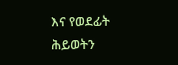እና የወደፊት ሕይወትን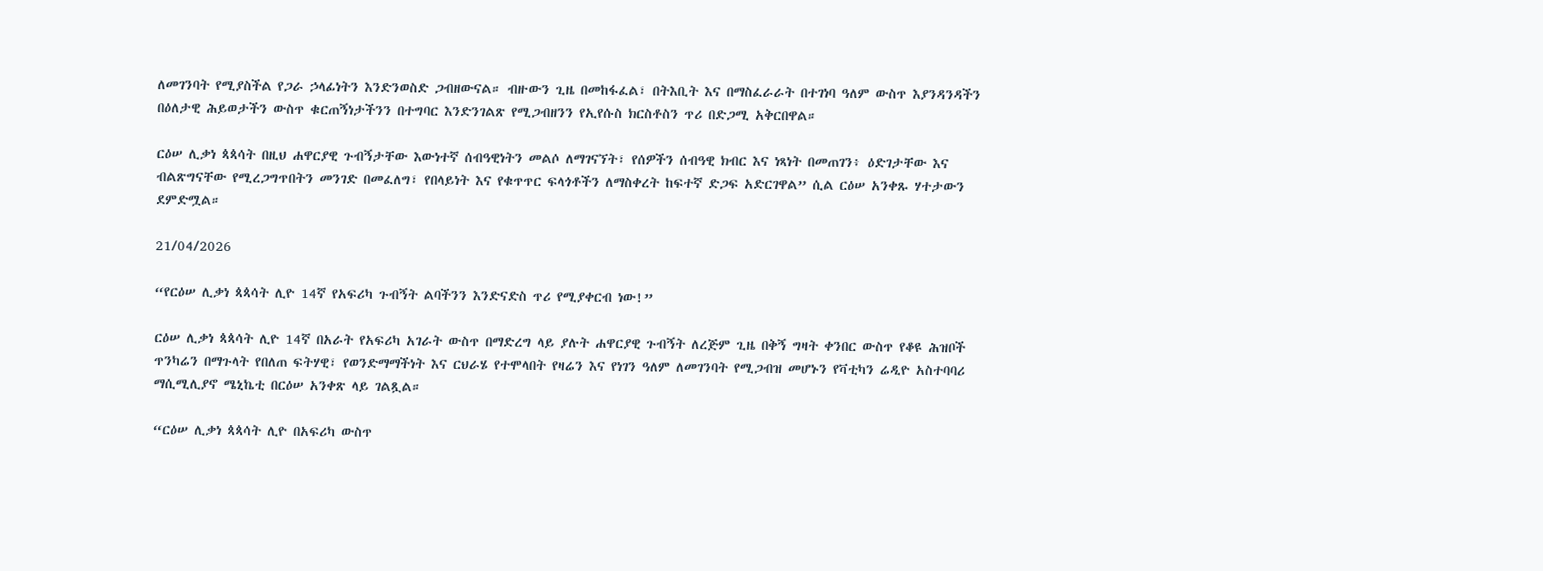ለመገንባት የሚያስችል የጋራ ኃላፊነትን እንድንወስድ ጋብዘውናል። ብዙውን ጊዜ በመከፋፈል፣ በትእቢት እና በማስፈራራት በተገነባ ዓለም ውስጥ እያንዳንዳችን በዕለታዊ ሕይወታችን ውስጥ ቁርጠኝነታችንን በተግባር እንድንገልጽ የሚጋብዘንን የኢየሱስ ክርስቶስን ጥሪ በድጋሚ አቅርበዋል።

ርዕሠ ሊቃነ ጳጳሳት በዚህ ሐዋርያዊ ጉብኝታቸው እውነተኛ ሰብዓዊነትን መልሶ ለማገናኘት፣ የሰዎችን ሰብዓዊ ክብር እና ነጻነት በመጠገን፥ ዕድገታቸው እና ብልጽግናቸው የሚረጋግጥበትን መንገድ በመፈለግ፣ የበላይነት እና የቁጥጥር ፍላጎቶችን ለማስቀረት ከፍተኛ ድጋፍ አድርገዋል” ሲል ርዕሠ አንቀጹ ሃተታውን ደምድሟል።

21/04/2026

“የርዕሠ ሊቃነ ጳጳሳት ሊዮ 14ኛ የአፍሪካ ጉብኝት ልባችንን እንድናድስ ጥሪ የሚያቀርብ ነው!”

ርዕሠ ሊቃነ ጳጳሳት ሊዮ 14ኛ በአራት የአፍሪካ አገራት ውስጥ በማድረግ ላይ ያሉት ሐዋርያዊ ጉብኝት ለረጅም ጊዜ በቅኝ ግዛት ቀንበር ውስጥ የቆዩ ሕዝቦች ጥንካሬን በማጉላት የበለጠ ፍትሃዊ፣ የወንድማማችነት እና ርህራሄ የተሞላበት የዛሬን እና የነገን ዓለም ለመገንባት የሚጋብዝ መሆኑን የቫቲካን ሬዲዮ አስተባባሪ ማሲሚሊያኖ ሜኒኬቲ በርዕሠ አንቀጽ ላይ ገልጿል።

“ርዕሠ ሊቃነ ጳጳሳት ሊዮ በአፍሪካ ውስጥ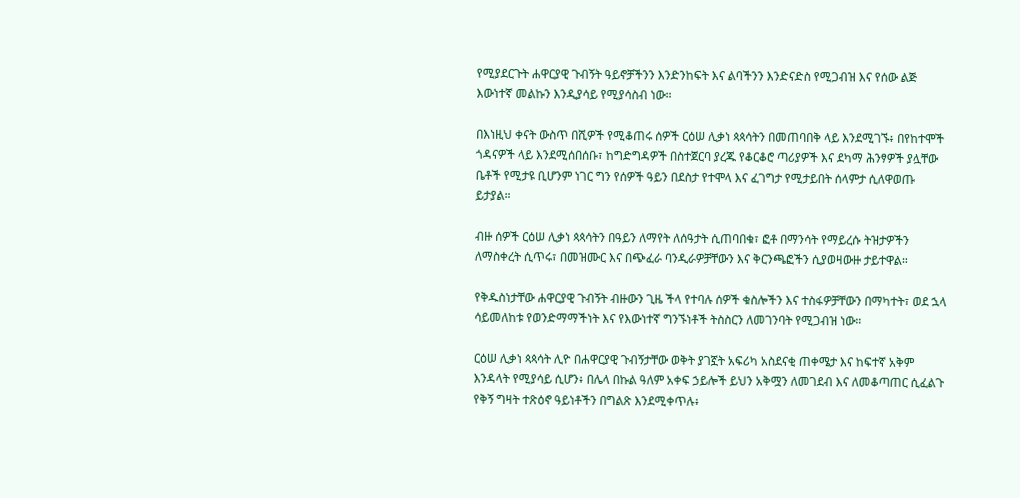የሚያደርጉት ሐዋርያዊ ጉብኝት ዓይኖቻችንን እንድንከፍት እና ልባችንን እንድናድስ የሚጋብዝ እና የሰው ልጅ እውነተኛ መልኩን እንዲያሳይ የሚያሳስብ ነው።

በእነዚህ ቀናት ውስጥ በሺዎች የሚቆጠሩ ሰዎች ርዕሠ ሊቃነ ጳጳሳትን በመጠባበቅ ላይ እንደሚገኙ፥ በየከተሞች ጎዳናዎች ላይ እንደሚሰበሰቡ፣ ከግድግዳዎች በስተጀርባ ያረጁ የቆርቆሮ ጣሪያዎች እና ደካማ ሕንፃዎች ያሏቸው ቤቶች የሚታዩ ቢሆንም ነገር ግን የሰዎች ዓይን በደስታ የተሞላ እና ፈገግታ የሚታይበት ሰላምታ ሲለዋወጡ ይታያል።

ብዙ ሰዎች ርዕሠ ሊቃነ ጳጳሳትን በዓይን ለማየት ለሰዓታት ሲጠባበቁ፣ ፎቶ በማንሳት የማይረሱ ትዝታዎችን ለማስቀረት ሲጥሩ፣ በመዝሙር እና በጭፈራ ባንዲራዎቻቸውን እና ቅርንጫፎችን ሲያወዛውዙ ታይተዋል።

የቅዱስነታቸው ሐዋርያዊ ጉብኝት ብዙውን ጊዜ ችላ የተባሉ ሰዎች ቁስሎችን እና ተስፋዎቻቸውን በማካተት፣ ወደ ኋላ ሳይመለከቱ የወንድማማችነት እና የእውነተኛ ግንኙነቶች ትስስርን ለመገንባት የሚጋብዝ ነው።

ርዕሠ ሊቃነ ጳጳሳት ሊዮ በሐዋርያዊ ጉብኝታቸው ወቅት ያገኟት አፍሪካ አስደናቂ ጠቀሜታ እና ከፍተኛ አቅም እንዳላት የሚያሳይ ሲሆን፥ በሌላ በኩል ዓለም አቀፍ ኃይሎች ይህን አቅሟን ለመገደብ እና ለመቆጣጠር ሲፈልጉ የቅኝ ግዛት ተጽዕኖ ዓይነቶችን በግልጽ እንደሚቀጥሉ፥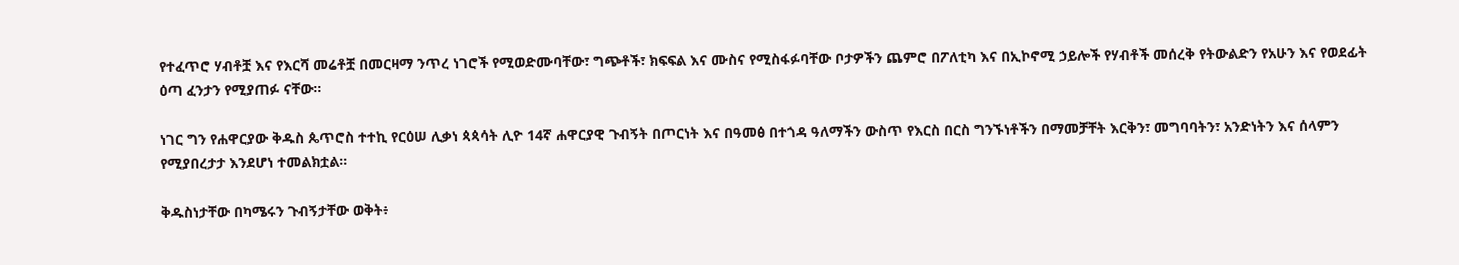የተፈጥሮ ሃብቶቿ እና የእርሻ መሬቶቿ በመርዛማ ንጥረ ነገሮች የሚወድሙባቸው፣ ግጭቶች፣ ክፍፍል እና ሙስና የሚስፋፉባቸው ቦታዎችን ጨምሮ በፖለቲካ እና በኢኮኖሚ ኃይሎች የሃብቶች መሰረቅ የትውልድን የአሁን እና የወደፊት ዕጣ ፈንታን የሚያጠፉ ናቸው።

ነገር ግን የሐዋርያው ቅዱስ ጴጥሮስ ተተኪ የርዕሠ ሊቃነ ጳጳሳት ሊዮ 14ኛ ሐዋርያዊ ጉብኝት በጦርነት እና በዓመፅ በተጎዳ ዓለማችን ውስጥ የእርስ በርስ ግንኙነቶችን በማመቻቸት እርቅን፣ መግባባትን፣ አንድነትን እና ሰላምን የሚያበረታታ እንደሆነ ተመልክቷል።

ቅዱስነታቸው በካሜሩን ጉብኝታቸው ወቅት፥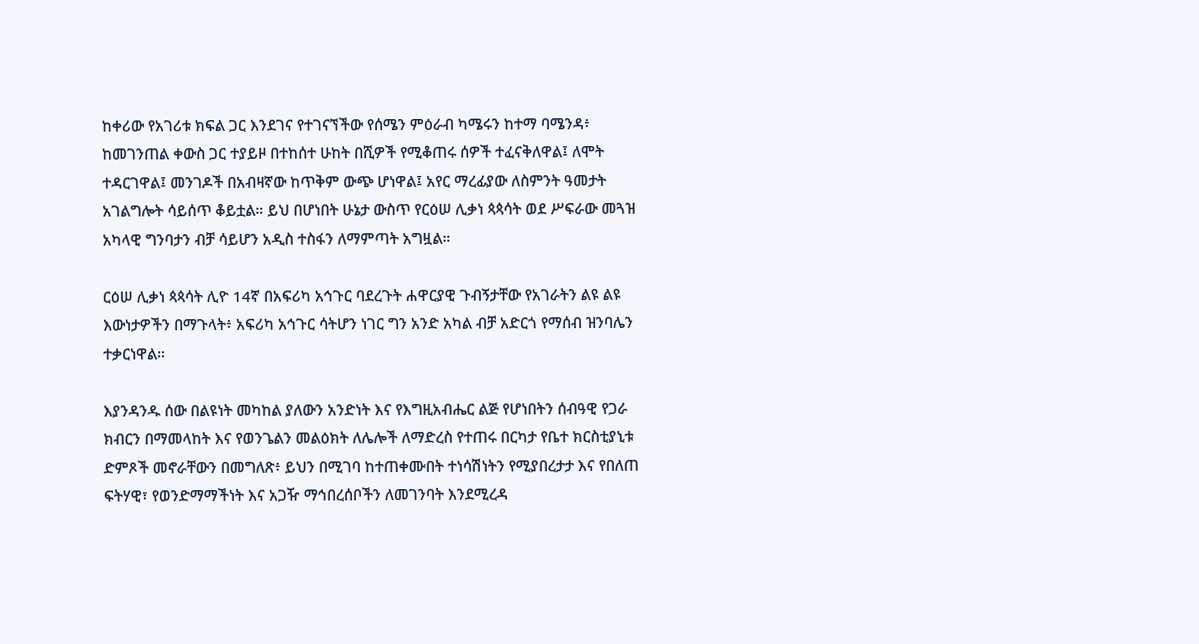ከቀሪው የአገሪቱ ክፍል ጋር እንደገና የተገናኘችው የሰሜን ምዕራብ ካሜሩን ከተማ ባሜንዳ፥ ከመገንጠል ቀውስ ጋር ተያይዞ በተከሰተ ሁከት በሺዎች የሚቆጠሩ ሰዎች ተፈናቅለዋል፤ ለሞት ተዳርገዋል፤ መንገዶች በአብዛኛው ከጥቅም ውጭ ሆነዋል፤ አየር ማረፊያው ለስምንት ዓመታት አገልግሎት ሳይሰጥ ቆይቷል። ይህ በሆነበት ሁኔታ ውስጥ የርዕሠ ሊቃነ ጳጳሳት ወደ ሥፍራው መጓዝ አካላዊ ግንባታን ብቻ ሳይሆን አዲስ ተስፋን ለማምጣት አግዟል።

ርዕሠ ሊቃነ ጳጳሳት ሊዮ 14ኛ በአፍሪካ አኅጉር ባደረጉት ሐዋርያዊ ጉብኝታቸው የአገራትን ልዩ ልዩ እውነታዎችን በማጉላት፥ አፍሪካ አኅጉር ሳትሆን ነገር ግን አንድ አካል ብቻ አድርጎ የማሰብ ዝንባሌን ተቃርነዋል።

እያንዳንዱ ሰው በልዩነት መካከል ያለውን አንድነት እና የእግዚአብሔር ልጅ የሆነበትን ሰብዓዊ የጋራ ክብርን በማመላከት እና የወንጌልን መልዕክት ለሌሎች ለማድረስ የተጠሩ በርካታ የቤተ ክርስቲያኒቱ ድምጾች መኖራቸውን በመግለጽ፥ ይህን በሚገባ ከተጠቀሙበት ተነሳሽነትን የሚያበረታታ እና የበለጠ ፍትሃዊ፣ የወንድማማችነት እና አጋዥ ማኅበረሰቦችን ለመገንባት እንደሚረዳ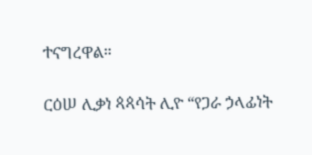ተናግረዋል።

ርዕሠ ሊቃነ ጳጳሳት ሊዮ “የጋራ ኃላፊነት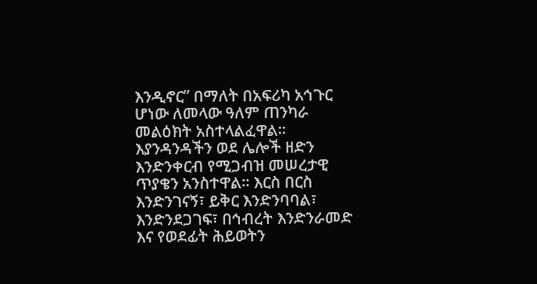እንዲኖር” በማለት በአፍሪካ አኅጉር ሆነው ለመላው ዓለም ጠንካራ መልዕክት አስተላልፈዋል። እያንዳንዳችን ወደ ሌሎች ዘድን እንድንቀርብ የሚጋብዝ መሠረታዊ ጥያቄን አንስተዋል። እርስ በርስ እንድንገናኝ፣ ይቅር እንድንባባል፣ እንድንደጋገፍ፣ በኅብረት እንድንራመድ እና የወደፊት ሕይወትን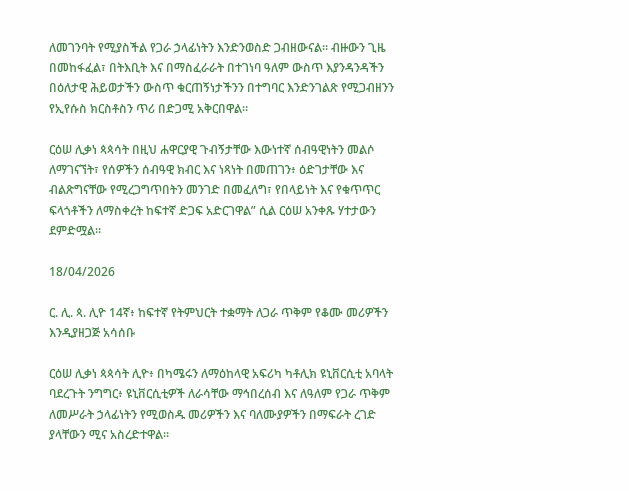ለመገንባት የሚያስችል የጋራ ኃላፊነትን እንድንወስድ ጋብዘውናል። ብዙውን ጊዜ በመከፋፈል፣ በትእቢት እና በማስፈራራት በተገነባ ዓለም ውስጥ እያንዳንዳችን በዕለታዊ ሕይወታችን ውስጥ ቁርጠኝነታችንን በተግባር እንድንገልጽ የሚጋብዘንን የኢየሱስ ክርስቶስን ጥሪ በድጋሚ አቅርበዋል።

ርዕሠ ሊቃነ ጳጳሳት በዚህ ሐዋርያዊ ጉብኝታቸው እውነተኛ ሰብዓዊነትን መልሶ ለማገናኘት፣ የሰዎችን ሰብዓዊ ክብር እና ነጻነት በመጠገን፥ ዕድገታቸው እና ብልጽግናቸው የሚረጋግጥበትን መንገድ በመፈለግ፣ የበላይነት እና የቁጥጥር ፍላጎቶችን ለማስቀረት ከፍተኛ ድጋፍ አድርገዋል” ሲል ርዕሠ አንቀጹ ሃተታውን ደምድሟል።

18/04/2026

ር. ሊ. ጳ. ሊዮ 14ኛ፥ ከፍተኛ የትምህርት ተቋማት ለጋራ ጥቅም የቆሙ መሪዎችን እንዲያዘጋጅ አሳሰቡ

ርዕሠ ሊቃነ ጳጳሳት ሊዮ፥ በካሜሩን ለማዕከላዊ አፍሪካ ካቶሊክ ዩኒቨርሲቲ አባላት ባደረጉት ንግግር፥ ዩኒቨርሲቲዎች ለራሳቸው ማኅበረሰብ እና ለዓለም የጋራ ጥቅም ለመሥራት ኃላፊነትን የሚወስዱ መሪዎችን እና ባለሙያዎችን በማፍራት ረገድ ያላቸውን ሚና አስረድተዋል።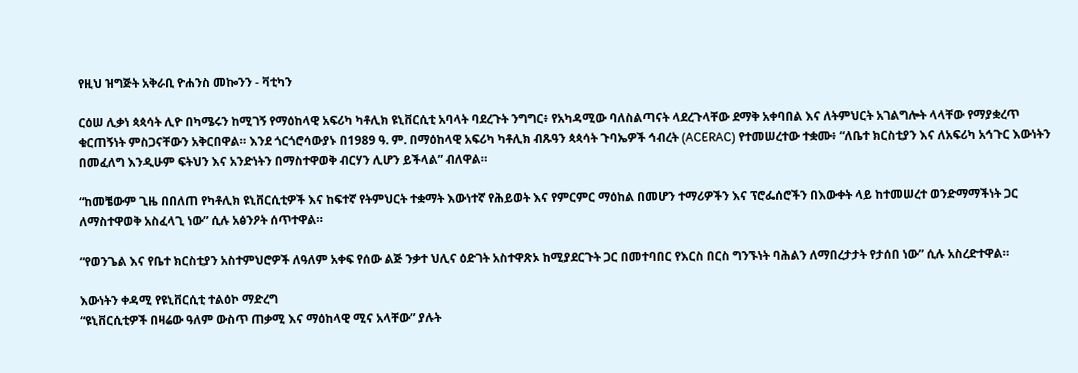የዚህ ዝግጅት አቅራቢ ዮሐንስ መኰንን - ቫቲካን

ርዕሠ ሊቃነ ጳጳሳት ሊዮ በካሜሩን ከሚገኝ የማዕከላዊ አፍሪካ ካቶሊክ ዩኒቨርሲቲ አባላት ባደረጉት ንግግር፥ የአካዳሚው ባለስልጣናት ላደረጉላቸው ደማቅ አቀባበል እና ለትምህርት አገልግሎት ላላቸው የማያቋረጥ ቁርጠኝነት ምስጋናቸውን አቅርበዋል። እንደ ጎርጎሮሳውያኑ በ1989 ዓ. ም. በማዕከላዊ አፍሪካ ካቶሊክ ብጹዓን ጳጳሳት ጉባኤዎች ኅብረት (ACERAC) የተመሠረተው ተቋሙ፥ “ለቤተ ክርስቲያን እና ለአፍሪካ አኅጉር እውነትን በመፈለግ እንዲሁም ፍትህን እና አንድነትን በማስተዋወቅ ብርሃን ሊሆን ይችላል” ብለዋል።

“ከመቼውም ጊዜ በበለጠ የካቶሊክ ዩኒቨርሲቲዎች እና ከፍተኛ የትምህርት ተቋማት እውነተኛ የሕይወት እና የምርምር ማዕከል በመሆን ተማሪዎችን እና ፕሮፌሰሮችን በእውቀት ላይ ከተመሠረተ ወንድማማችነት ጋር ለማስተዋወቅ አስፈላጊ ነው” ሲሉ አፅንዖት ሰጥተዋል።

“የወንጌል እና የቤተ ክርስቲያን አስተምህሮዎች ለዓለም አቀፍ የሰው ልጅ ንቃተ ህሊና ዕድገት አስተዋጽኦ ከሚያደርጉት ጋር በመተባበር የእርስ በርስ ግንኙነት ባሕልን ለማበረታታት የታሰበ ነው” ሲሉ አስረድተዋል።

እውነትን ቀዳሚ የዩኒቨርሲቲ ተልዕኮ ማድረግ
“ዩኒቨርሲቲዎች በዛሬው ዓለም ውስጥ ጠቃሚ እና ማዕከላዊ ሚና አላቸው” ያሉት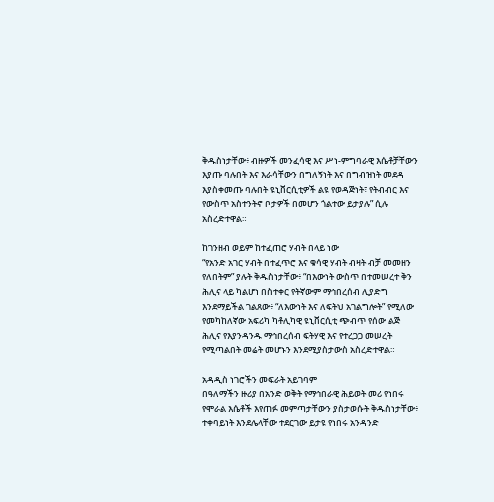ቅዱስነታቸው፥ ብዙዎች መንፈሳዊ እና ሥነ-ምግባራዊ እሴቶቻቸውን እያጡ ባሉበት እና እራሳቸውን በግለኝነት እና በግብዝነት መደዳ እያስቀመጡ ባሉበት ዩኒቨርሲቲዎች ልዩ የወዳጅነት፣ የትብብር እና የውስጥ አስተንትኖ ቦታዎች በመሆን ጎልተው ይታያሉ” ሲሉ አስረድተዋል።

ከገንዘብ ወይም ከተፈጠሮ ሃብት በላይ ነው
“የአንድ አገር ሃብት በተፈጥሮ እና ቁሳዊ ሃብት ብዛት ብቻ መመዘን የለበትም” ያሉት ቅዱስነታቸው፥ “በእውነት ውስጥ በተመሠረተ ቅን ሕሊና ላይ ካልሆነ በስተቀር የትኛውም ማኅበረሰብ ሊያድግ እንደማይችል ገልጸው፥ “ለእውነት እና ለፍትህ አገልግሎት” የሚለው የመካከለኛው አፍሪካ ካቶሊካዊ ዩኒቨርሲቲ ጭብጥ የሰው ልጅ ሕሊና የእያንዳንዱ ማኅበረሰብ ፍትሃዊ እና የተረጋጋ መሠረት የሚጣልበት መሬት መሆኑን እንደሚያስታውስ አስረድተዋል።

አዳዲስ ነገሮችን መፍራት አይገባም
በዓለማችን ዙሪያ በአንድ ወቅት የማኅበራዊ ሕይወት መሪ የነበሩ የሞራል እሴቶች እየጠፉ መምጣታቸውን ያስታወሱት ቅዱስነታቸው፥ ተቀባይነት እንደሌላቸው ተደርገው ይታዩ የነበሩ አንዳንድ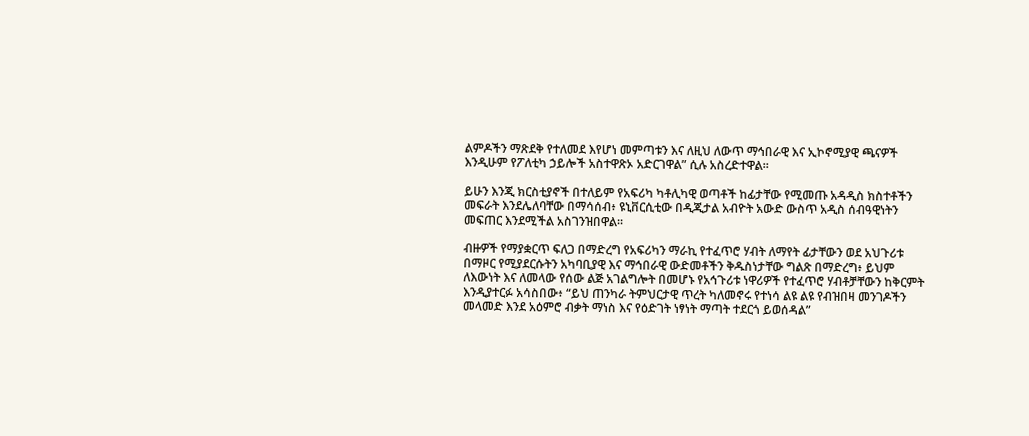ልምዶችን ማጽደቅ የተለመደ እየሆነ መምጣቱን እና ለዚህ ለውጥ ማኅበራዊ እና ኢኮኖሚያዊ ጫናዎች እንዲሁም የፖለቲካ ኃይሎች አስተዋጽኦ አድርገዋል” ሲሉ አስረድተዋል።

ይሁን እንጂ ክርስቲያኖች በተለይም የአፍሪካ ካቶሊካዊ ወጣቶች ከፊታቸው የሚመጡ አዳዲስ ክስተቶችን መፍራት እንደሌለባቸው በማሳሰብ፥ ዩኒቨርሲቲው በዲጂታል አብዮት አውድ ውስጥ አዲስ ሰብዓዊነትን መፍጠር እንደሚችል አስገንዝበዋል።

ብዙዎች የማያቋርጥ ፍለጋ በማድረግ የአፍሪካን ማራኪ የተፈጥሮ ሃብት ለማየት ፊታቸውን ወደ አህጉሪቱ በማዞር የሚያደርሱትን አካባቢያዊ እና ማኅበራዊ ውድመቶችን ቅዱስነታቸው ግልጽ በማድረግ፥ ይህም ለእውነት እና ለመላው የሰው ልጅ አገልግሎት በመሆኑ የአኅጉሪቱ ነዋሪዎች የተፈጥሮ ሃብቶቻቸውን ከቅርምት እንዲያተርፉ አሳስበው፥ “ይህ ጠንካራ ትምህርታዊ ጥረት ካለመኖሩ የተነሳ ልዩ ልዩ የብዝበዛ መንገዶችን መላመድ እንደ አዕምሮ ብቃት ማነስ እና የዕድገት ነፃነት ማጣት ተደርጎ ይወሰዳል”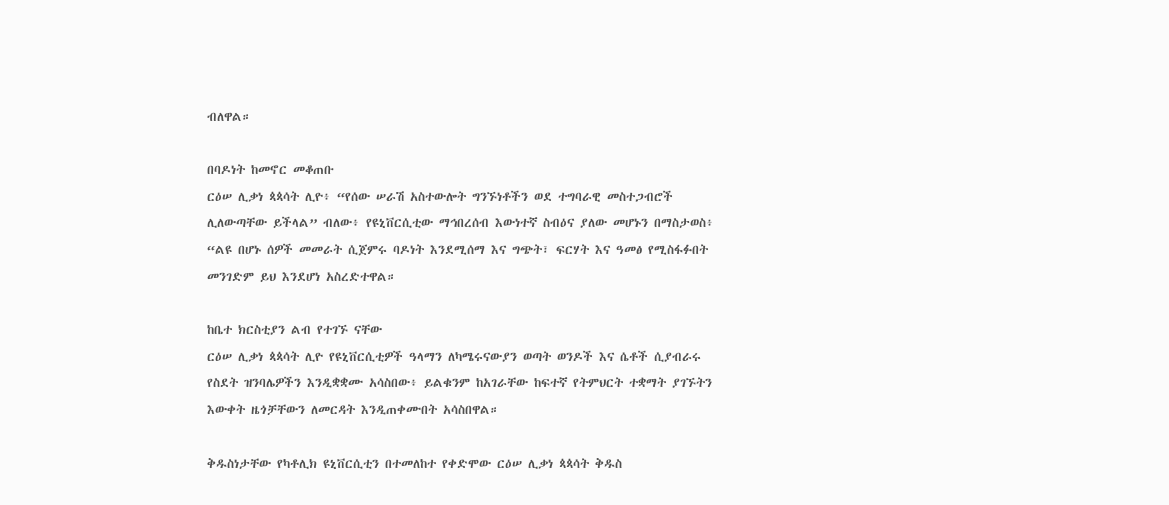ብለዋል።

በባዶነት ከመኖር መቆጠቡ
ርዕሠ ሊቃነ ጳጳሳት ሊዮ፥ “የሰው ሠራሽ አስተውሎት ግንኙነቶችን ወደ ተግባራዊ መስተጋብሮች ሊለውጣቸው ይችላል” ብለው፥ የዩኒቨርሲቲው ማኅበረሰብ እውነተኛ ስብዕና ያለው መሆኑን በማስታወስ፥ “ልዩ በሆኑ ሰዎች መመራት ሲጀምሩ ባዶነት እንደሚሰማ እና ግጭት፣ ፍርሃት እና ዓመፅ የሚስፋፉበት መንገድም ይህ እንደሆነ አስረድተዋል።

ከቤተ ክርስቲያን ልብ የተገኙ ናቸው
ርዕሠ ሊቃነ ጳጳሳት ሊዮ የዩኒቨርሲቲዎች ዓላማን ለካሜሩናውያን ወጣት ወንዶች እና ሴቶች ሲያብራሩ የስደት ዝንባሌዎችን እንዲቋቋሙ አሳስበው፥ ይልቁንም ከአገራቸው ከፍተኛ የትምህርት ተቋማት ያገኙትን እውቀት ዜጎቻቸውን ለመርዳት እንዲጠቀሙበት አሳስበዋል።

ቅዱስነታቸው የካቶሊክ ዩኒቨርሲቲን በተመለከተ የቀድሞው ርዕሠ ሊቃነ ጳጳሳት ቅዱስ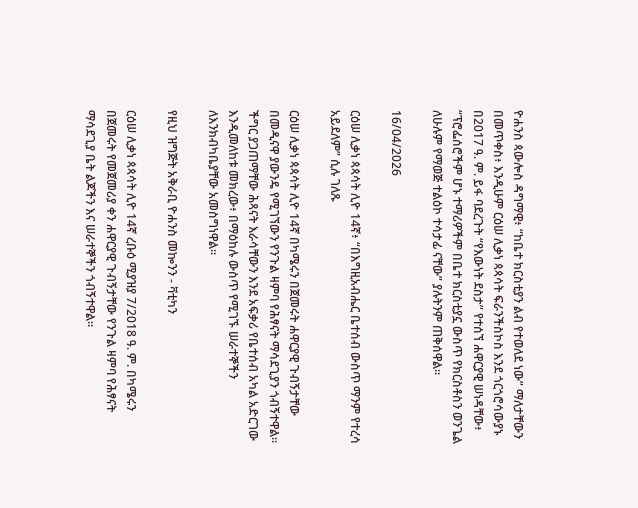ዮሐንስ ጳውሎስ ዳግማዊ፥ “ከቤተ ክርስቲያን ልብ የተወለደ ነው” ማለታቸውን በመጥቀስ፥ እንዲሁም ርዕሠ ሊቃነ ጳጳሳት ፍራንችስኮስ እንደ ጎርጎሮሳውያኑ በ2017 ዓ. ም. ይፋ ባደረጉት “የእውነት ደስታ” የተሰኘ ሐዋርያዊ ሠነዳቸው፥ “ፕሮፌሰሮችም ሆኑ ተማሪዎችም በቤተ ክርስቲያኗ ውስጥ የክርስቶስን ወንጌል ለሁሉም የማወጅ ተልዕኮ ተሳታፊ ናቸው” ያሉትንም ጠቅሰዋል።

16/04/2026

ርዕሠ ሊቃነ ጳጳሳት ሊዮ 14ኛ፥ “በእግዚአብሔር ቤተሰብ ውስጥ ማንም የተረሳ አይደለም” ሲሉ ገለጹ

ርዕሠ ሊቃነ ጳጳሳት ሊዮ 14ኛ በካሜሩን በጀመሩት ሐዋርያዊ ጉብኝታቸው በመዲናዋ ያውንዴ የሚገኘውን የንጉል ዛምባ የሕፃናት ማሳደጊያን ጎብኝተዋል። ችግር ያጋጠማቸው ሕጻናት እራሳቸውን እንደ አፍቃሪ የቤተሰብ አካል አድርገው እንዲመለከቱ መክረው፥ በማዕከሉ ውስጥ የሚገኙ ሠራተኞችን ለእንክብካቤያቸው አመስግነዋል።

የዚህ ዝግጅት አቅራቢ ዮሐንስ መኰንን - ቫቲካን

ርዕሠ ሊቃነ ጳጳሳት ሊዮ 14ኛ ረቡዕ ሚያዝያ 7/2018 ዓ. ም. በካሜሩን በጀመሩት የመጀመሪያ ቀን ሐዋርያዊ ጉብኝታቸው የንጉል ዛምባ የሕፃናት ማሳደጊያ ቤት ልጆችን እና ሠራተኞችን ጎብኝተዋል።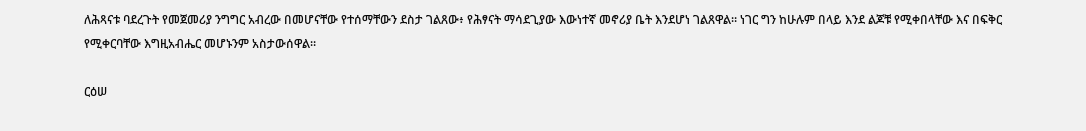ለሕጻናቱ ባደረጉት የመጀመሪያ ንግግር አብረው በመሆናቸው የተሰማቸውን ደስታ ገልጸው፥ የሕፃናት ማሳደጊያው እውነተኛ መኖሪያ ቤት እንደሆነ ገልጸዋል። ነገር ግን ከሁሉም በላይ እንደ ልጆቹ የሚቀበላቸው እና በፍቅር የሚቀርባቸው እግዚአብሔር መሆኑንም አስታውሰዋል።

ርዕሠ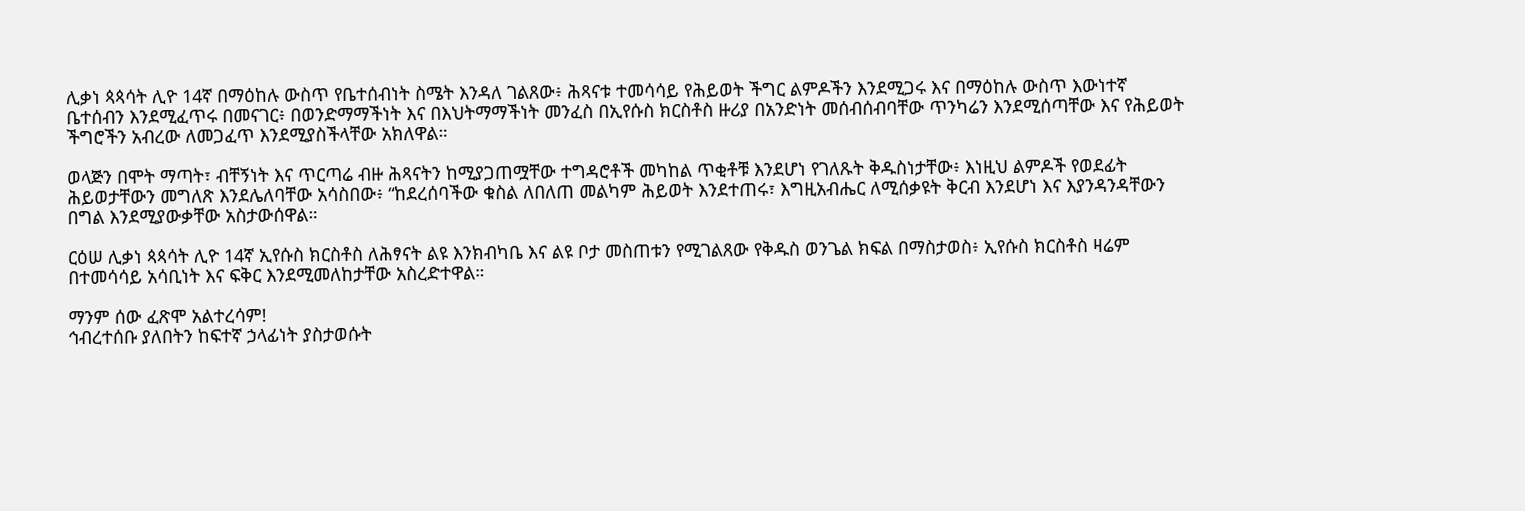ሊቃነ ጳጳሳት ሊዮ 14ኛ በማዕከሉ ውስጥ የቤተሰብነት ስሜት እንዳለ ገልጸው፥ ሕጻናቱ ተመሳሳይ የሕይወት ችግር ልምዶችን እንደሚጋሩ እና በማዕከሉ ውስጥ እውነተኛ ቤተሰብን እንደሚፈጥሩ በመናገር፥ በወንድማማችነት እና በእህትማማችነት መንፈስ በኢየሱስ ክርስቶስ ዙሪያ በአንድነት መሰብሰብባቸው ጥንካሬን እንደሚሰጣቸው እና የሕይወት ችግሮችን አብረው ለመጋፈጥ እንደሚያስችላቸው አክለዋል።

ወላጅን በሞት ማጣት፣ ብቸኝነት እና ጥርጣሬ ብዙ ሕጻናትን ከሚያጋጠሟቸው ተግዳሮቶች መካከል ጥቂቶቹ እንደሆነ የገለጹት ቅዱስነታቸው፥ እነዚህ ልምዶች የወደፊት ሕይወታቸውን መግለጽ እንደሌለባቸው አሳስበው፥ “ከደረሰባችው ቁስል ለበለጠ መልካም ሕይወት እንደተጠሩ፣ እግዚአብሔር ለሚሰቃዩት ቅርብ እንደሆነ እና እያንዳንዳቸውን በግል እንደሚያውቃቸው አስታውሰዋል።

ርዕሠ ሊቃነ ጳጳሳት ሊዮ 14ኛ ኢየሱስ ክርስቶስ ለሕፃናት ልዩ እንክብካቤ እና ልዩ ቦታ መስጠቱን የሚገልጸው የቅዱስ ወንጌል ክፍል በማስታወስ፥ ኢየሱስ ክርስቶስ ዛሬም በተመሳሳይ አሳቢነት እና ፍቅር እንደሚመለከታቸው አስረድተዋል።

ማንም ሰው ፈጽሞ አልተረሳም!
ኅብረተሰቡ ያለበትን ከፍተኛ ኃላፊነት ያስታወሱት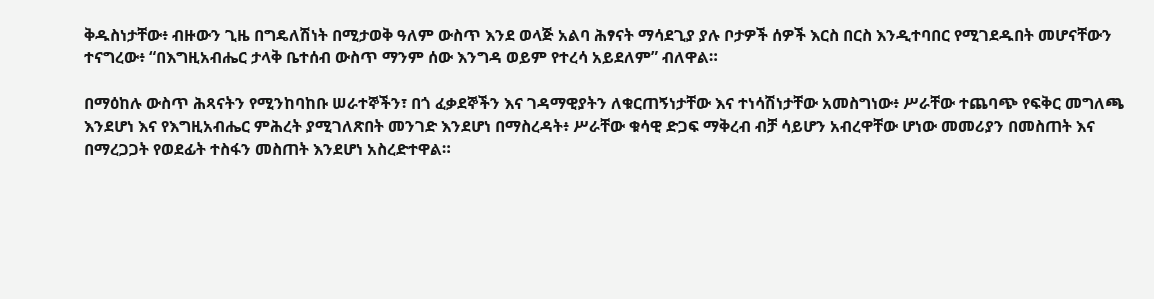ቅዱስነታቸው፥ ብዙውን ጊዜ በግዴለሽነት በሚታወቅ ዓለም ውስጥ እንደ ወላጅ አልባ ሕፃናት ማሳደጊያ ያሉ ቦታዎች ሰዎች እርስ በርስ እንዲተባበር የሚገደዱበት መሆናቸውን ተናግረው፥ “በእግዚአብሔር ታላቅ ቤተሰብ ውስጥ ማንም ሰው እንግዳ ወይም የተረሳ አይደለም” ብለዋል።

በማዕከሉ ውስጥ ሕጻናትን የሚንከባከቡ ሠራተኞችን፣ በጎ ፈቃደኞችን እና ገዳማዊያትን ለቁርጠኝነታቸው እና ተነሳሽነታቸው አመስግነው፥ ሥራቸው ተጨባጭ የፍቅር መግለጫ እንደሆነ እና የእግዚአብሔር ምሕረት ያሚገለጽበት መንገድ እንደሆነ በማስረዳት፥ ሥራቸው ቁሳዊ ድጋፍ ማቅረብ ብቻ ሳይሆን አብረዋቸው ሆነው መመሪያን በመስጠት እና በማረጋጋት የወደፊት ተስፋን መስጠት እንደሆነ አስረድተዋል።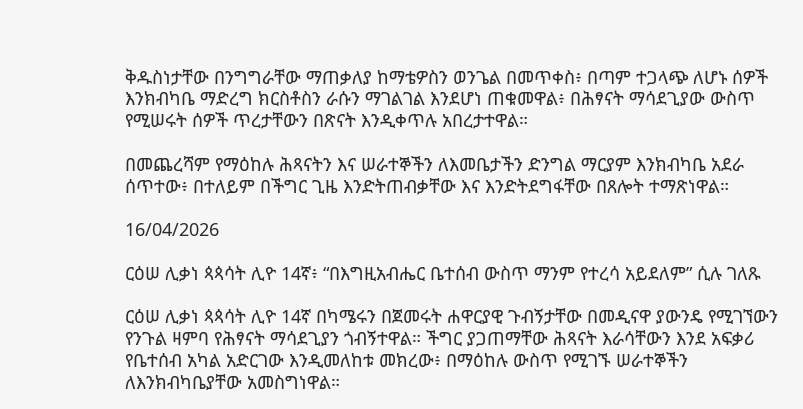ቅዱስነታቸው በንግግራቸው ማጠቃለያ ከማቴዎስን ወንጌል በመጥቀስ፥ በጣም ተጋላጭ ለሆኑ ሰዎች እንክብካቤ ማድረግ ክርስቶስን ራሱን ማገልገል እንደሆነ ጠቁመዋል፥ በሕፃናት ማሳደጊያው ውስጥ የሚሠሩት ሰዎች ጥረታቸውን በጽናት እንዲቀጥሉ አበረታተዋል።

በመጨረሻም የማዕከሉ ሕጻናትን እና ሠራተኞችን ለእመቤታችን ድንግል ማርያም እንክብካቤ አደራ ሰጥተው፥ በተለይም በችግር ጊዜ እንድትጠብቃቸው እና እንድትደግፋቸው በጸሎት ተማጽነዋል።

16/04/2026

ርዕሠ ሊቃነ ጳጳሳት ሊዮ 14ኛ፥ “በእግዚአብሔር ቤተሰብ ውስጥ ማንም የተረሳ አይደለም” ሲሉ ገለጹ

ርዕሠ ሊቃነ ጳጳሳት ሊዮ 14ኛ በካሜሩን በጀመሩት ሐዋርያዊ ጉብኝታቸው በመዲናዋ ያውንዴ የሚገኘውን የንጉል ዛምባ የሕፃናት ማሳደጊያን ጎብኝተዋል። ችግር ያጋጠማቸው ሕጻናት እራሳቸውን እንደ አፍቃሪ የቤተሰብ አካል አድርገው እንዲመለከቱ መክረው፥ በማዕከሉ ውስጥ የሚገኙ ሠራተኞችን ለእንክብካቤያቸው አመስግነዋል።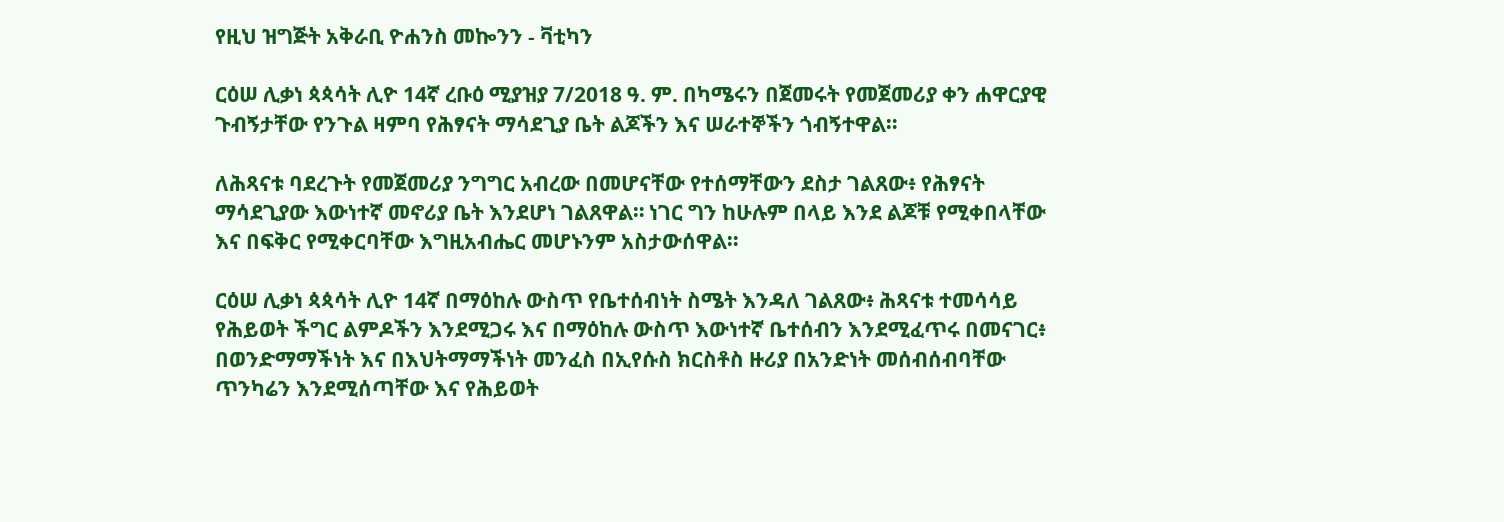የዚህ ዝግጅት አቅራቢ ዮሐንስ መኰንን - ቫቲካን

ርዕሠ ሊቃነ ጳጳሳት ሊዮ 14ኛ ረቡዕ ሚያዝያ 7/2018 ዓ. ም. በካሜሩን በጀመሩት የመጀመሪያ ቀን ሐዋርያዊ ጉብኝታቸው የንጉል ዛምባ የሕፃናት ማሳደጊያ ቤት ልጆችን እና ሠራተኞችን ጎብኝተዋል።

ለሕጻናቱ ባደረጉት የመጀመሪያ ንግግር አብረው በመሆናቸው የተሰማቸውን ደስታ ገልጸው፥ የሕፃናት ማሳደጊያው እውነተኛ መኖሪያ ቤት እንደሆነ ገልጸዋል። ነገር ግን ከሁሉም በላይ እንደ ልጆቹ የሚቀበላቸው እና በፍቅር የሚቀርባቸው እግዚአብሔር መሆኑንም አስታውሰዋል።

ርዕሠ ሊቃነ ጳጳሳት ሊዮ 14ኛ በማዕከሉ ውስጥ የቤተሰብነት ስሜት እንዳለ ገልጸው፥ ሕጻናቱ ተመሳሳይ የሕይወት ችግር ልምዶችን እንደሚጋሩ እና በማዕከሉ ውስጥ እውነተኛ ቤተሰብን እንደሚፈጥሩ በመናገር፥ በወንድማማችነት እና በእህትማማችነት መንፈስ በኢየሱስ ክርስቶስ ዙሪያ በአንድነት መሰብሰብባቸው ጥንካሬን እንደሚሰጣቸው እና የሕይወት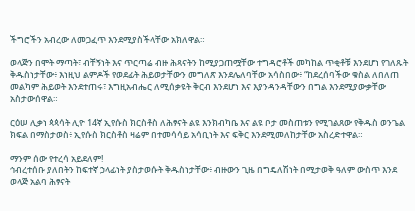ችግሮችን አብረው ለመጋፈጥ እንደሚያስችላቸው አክለዋል።

ወላጅን በሞት ማጣት፣ ብቸኝነት እና ጥርጣሬ ብዙ ሕጻናትን ከሚያጋጠሟቸው ተግዳሮቶች መካከል ጥቂቶቹ እንደሆነ የገለጹት ቅዱስነታቸው፥ እነዚህ ልምዶች የወደፊት ሕይወታቸውን መግለጽ እንደሌለባቸው አሳስበው፥ “ከደረሰባችው ቁስል ለበለጠ መልካም ሕይወት እንደተጠሩ፣ እግዚአብሔር ለሚሰቃዩት ቅርብ እንደሆነ እና እያንዳንዳቸውን በግል እንደሚያውቃቸው አስታውሰዋል።

ርዕሠ ሊቃነ ጳጳሳት ሊዮ 14ኛ ኢየሱስ ክርስቶስ ለሕፃናት ልዩ እንክብካቤ እና ልዩ ቦታ መስጠቱን የሚገልጸው የቅዱስ ወንጌል ክፍል በማስታወስ፥ ኢየሱስ ክርስቶስ ዛሬም በተመሳሳይ አሳቢነት እና ፍቅር እንደሚመለከታቸው አስረድተዋል።

ማንም ሰው የተረሳ አይደለም!
ኅብረተሰቡ ያለበትን ከፍተኛ ኃላፊነት ያስታወሱት ቅዱስነታቸው፥ ብዙውን ጊዜ በግዴለሽነት በሚታወቅ ዓለም ውስጥ እንደ ወላጅ አልባ ሕፃናት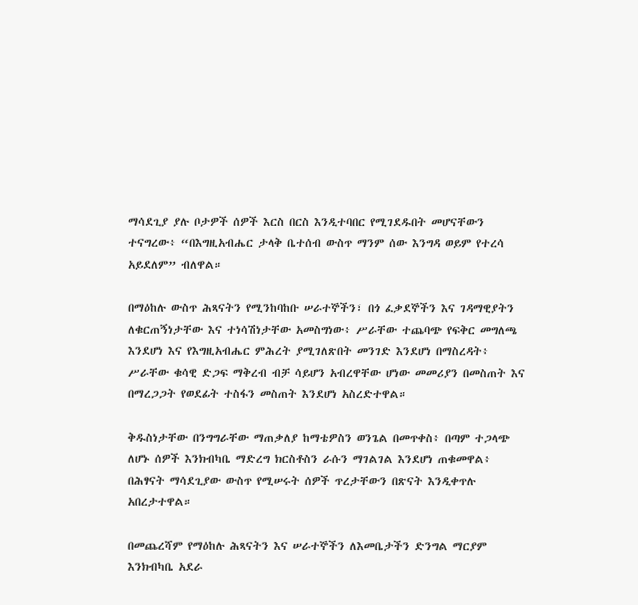ማሳደጊያ ያሉ ቦታዎች ሰዎች እርስ በርስ እንዲተባበር የሚገደዱበት መሆናቸውን ተናግረው፥ “በእግዚአብሔር ታላቅ ቤተሰብ ውስጥ ማንም ሰው እንግዳ ወይም የተረሳ አይደለም” ብለዋል።

በማዕከሉ ውስጥ ሕጻናትን የሚንከባከቡ ሠራተኞችን፣ በጎ ፈቃደኞችን እና ገዳማዊያትን ለቁርጠኝነታቸው እና ተነሳሽነታቸው አመስግነው፥ ሥራቸው ተጨባጭ የፍቅር መግለጫ እንደሆነ እና የእግዚአብሔር ምሕረት ያሚገለጽበት መንገድ እንደሆነ በማስረዳት፥ ሥራቸው ቁሳዊ ድጋፍ ማቅረብ ብቻ ሳይሆን አብረዋቸው ሆነው መመሪያን በመስጠት እና በማረጋጋት የወደፊት ተስፋን መስጠት እንደሆነ አስረድተዋል።

ቅዱስነታቸው በንግግራቸው ማጠቃለያ ከማቴዎስን ወንጌል በመጥቀስ፥ በጣም ተጋላጭ ለሆኑ ሰዎች እንክብካቤ ማድረግ ክርስቶስን ራሱን ማገልገል እንደሆነ ጠቁመዋል፥ በሕፃናት ማሳደጊያው ውስጥ የሚሠሩት ሰዎች ጥረታቸውን በጽናት እንዲቀጥሉ አበረታተዋል።

በመጨረሻም የማዕከሉ ሕጻናትን እና ሠራተኞችን ለእመቤታችን ድንግል ማርያም እንክብካቤ አደራ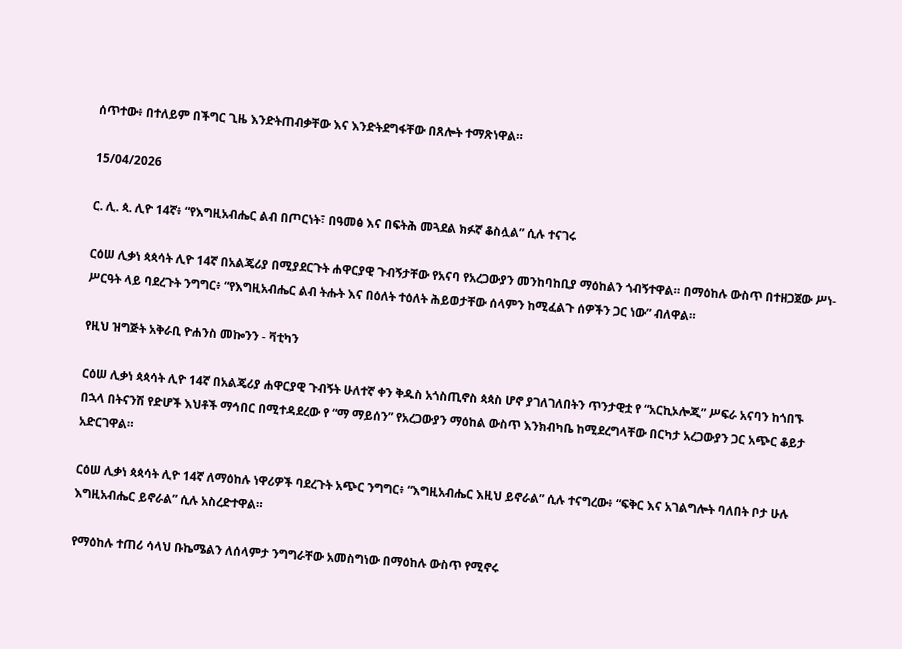ሰጥተው፥ በተለይም በችግር ጊዜ እንድትጠብቃቸው እና እንድትደግፋቸው በጸሎት ተማጽነዋል።

15/04/2026

ር. ሊ. ጳ. ሊዮ 14ኛ፥ “የእግዚአብሔር ልብ በጦርነት፣ በዓመፅ እና በፍትሕ መጓደል ክፉኛ ቆስሏል” ሲሉ ተናገሩ

ርዕሠ ሊቃነ ጳጳሳት ሊዮ 14ኛ በአልጄሪያ በሚያደርጉት ሐዋርያዊ ጉብኝታቸው የአናባ የአረጋውያን መንከባከቢያ ማዕከልን ጎብኝተዋል። በማዕከሉ ውስጥ በተዘጋጀው ሥነ-ሥርዓት ላይ ባደረጉት ንግግር፥ “የእግዚአብሔር ልብ ትሑት እና በዕለት ተዕለት ሕይወታቸው ሰላምን ከሚፈልጉ ሰዎችን ጋር ነው” ብለዋል።

የዚህ ዝግጅት አቅራቢ ዮሐንስ መኰንን - ቫቲካን

ርዕሠ ሊቃነ ጳጳሳት ሊዮ 14ኛ በአልጄሪያ ሐዋርያዊ ጉብኝት ሁለተኛ ቀን ቅዱስ አጎስጢኖስ ጳጳስ ሆኖ ያገለገለበትን ጥንታዊቷ የ “አርኪኦሎጂ” ሥፍራ አናባን ከጎበኙ በኋላ በትናንሽ የድሆች እህቶች ማኅበር በሚተዳደረው የ “ማ ማይሰን” የአረጋውያን ማዕከል ውስጥ እንክብካቤ ከሚደረግላቸው በርካታ አረጋውያን ጋር አጭር ቆይታ አድርገዋል።

ርዕሠ ሊቃነ ጳጳሳት ሊዮ 14ኛ ለማዕከሉ ነዋሪዎች ባደረጉት አጭር ንግግር፥ “እግዚአብሔር እዚህ ይኖራል” ሲሉ ተናግረው፥ “ፍቅር እና አገልግሎት ባለበት ቦታ ሁሉ እግዚአብሔር ይኖራል” ሲሉ አስረድተዋል።

የማዕከሉ ተጠሪ ሳላህ ቡኬሜልን ለሰላምታ ንግግራቸው አመስግነው በማዕከሉ ውስጥ የሚኖሩ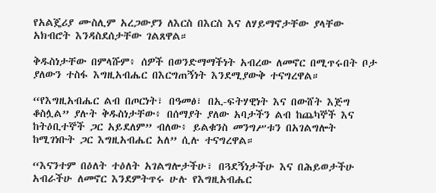የአልጄሪያ ሙስሊም አረጋውያን ለእርስ በእርስ እና ለሃይማኖታቸው ያላቸው አክብሮት እንዳስደሰታቸው ገልጸዋል።

ቅዱስነታቸው በምላሹም፥ ሰዎች በወንድማማችነት አብረው ለመኖር በሚጥሩበት ቦታ ያለውን ተስፋ እግዚአብሔር በእርግጠኝነት እንደሚያውቅ ተናግረዋል።

“የእግዚአብሔር ልብ በጦርነት፣ በዓመፅ፣ በኢ-ፍትሃዊነት እና በውሸት እጅግ ቆስሏል” ያሉት ቅዱስነታቸው፥ በሰማያት ያለው አባታችን ልብ ከጨካኞች እና ከትዕቢተኞች ጋር አይደለም” ብለው፥ ይልቁንስ መንግሥቱን በአገልግሎት ከሚገነቡት ጋር እግዚአብሔር አለ” ሲሉ ተናግረዋል።

“እናንተም በዕለት ተዕለት አገልግሎታችሁ፣ በጓደኝነታችሁ እና በሕይወታችሁ አብራችሁ ለመኖር እንደምትጥሩ ሁሉ የእግዚአብሔር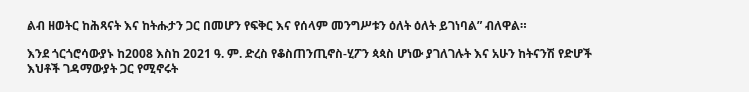ልብ ዘወትር ከሕጻናት እና ከትሑታን ጋር በመሆን የፍቅር እና የሰላም መንግሥቱን ዕለት ዕለት ይገነባል” ብለዋል።

እንደ ጎርጎሮሳውያኑ ከ2008 እስከ 2021 ዓ. ም. ድረስ የቆስጠንጢኖስ-ሂፖን ጳጳስ ሆነው ያገለገሉት እና አሁን ከትናንሽ የድሆች እህቶች ገዳማውያት ጋር የሚኖሩት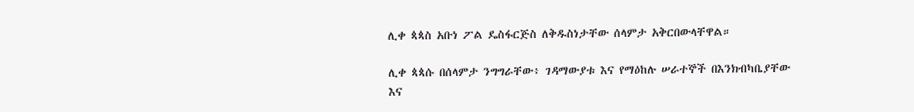ሊቀ ጳጳስ አቡነ ፖል ዴስፋርጅስ ለቅዱስነታቸው ሰላምታ አቅርበውላቸዋል።

ሊቀ ጳጳሱ በሰላምታ ንግግራቸው፥ ገዳማውያቱ እና የማዕከሉ ሠራተኞች በእንክብካቤያቸው እና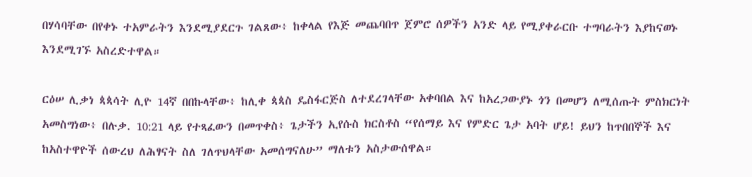በሃሳባቸው በየቀኑ ተአምራትን እንደሚያደርጉ ገልጸው፥ ከቀላል የእጅ መጨባበጥ ጀምሮ ሰዎችን አንድ ላይ የሚያቀራርቡ ተግባራትን እያከናወኑ እንደሚገኙ አስረድተዋል።

ርዕሠ ሊቃነ ጳጳሳት ሊዮ 14ኛ በበኩላቸው፥ ከሊቀ ጳጳስ ዴስፋርጅስ ለተደረገላቸው አቀባበል እና ከአረጋውያኑ ጎን በመሆን ለሚሰጡት ምስክርነት አመስግነው፥ በሉቃ. 10:21 ላይ የተጻፈውን በመጥቀስ፥ ጌታችን ኢየሱስ ክርስቶስ “የሰማይ እና የምድር ጌታ አባት ሆይ! ይህን ከጥበበኞች እና ከአስተዋዮች ሰውረህ ለሕፃናት ስለ ገለጥህላቸው አመሰግናለሁ” ማለቱን አስታውሰዋል።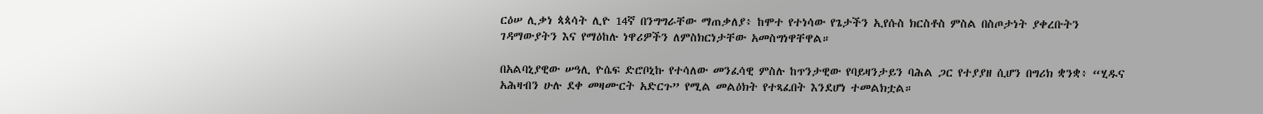ርዕሠ ሊቃነ ጳጳሳት ሊዮ 14ኛ በንግግራቸው ማጠቃለያ፥ ከሞተ የተነሳው የጌታችን ኢየሱስ ክርስቶስ ምስል በስጦታነት ያቀረቡትን ገዳማውያትን እና የማዕከሉ ነዋሪዎችን ለምስክርነታቸው አመስግነዋቸዋል።

በአልባኒያዊው ሠዓሊ ዮሴፍ ድሮቦኒኩ የተሳለው መንፈሳዊ ምስሉ ከጥንታዊው የባይዛንታይን ባሕል ጋር የተያያዘ ሲሆን በግሪክ ቋንቋ፥ “ሂዱና አሕዛብን ሁሉ ደቀ መዛሙርት አድርጉ” የሚል መልዕክት የተጻፈበት እንደሆነ ተመልክቷል።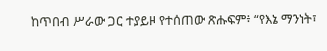ከጥበብ ሥራው ጋር ተያይዞ የተሰጠው ጽሑፍም፥ “የእኔ ማንነት፣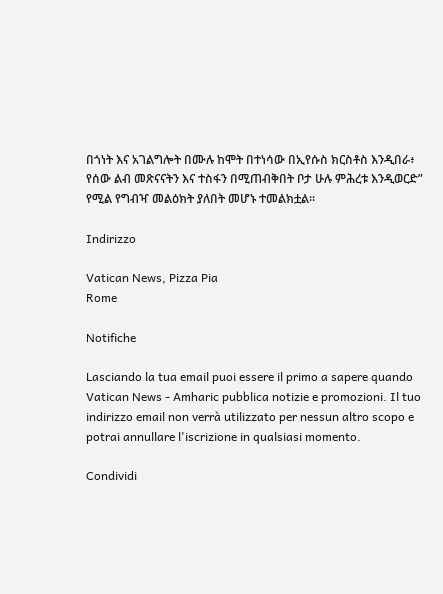በጎነት እና አገልግሎት በሙሉ ከሞት በተነሳው በኢየሱስ ክርስቶስ እንዲበራ፥ የሰው ልብ መጽናናትን እና ተስፋን በሚጠብቅበት ቦታ ሁሉ ምሕረቱ እንዲወርድ” የሚል የግብዣ መልዕክት ያለበት መሆኑ ተመልክቷል።

Indirizzo

Vatican News, Pizza Pia
Rome

Notifiche

Lasciando la tua email puoi essere il primo a sapere quando Vatican News - Amharic pubblica notizie e promozioni. Il tuo indirizzo email non verrà utilizzato per nessun altro scopo e potrai annullare l'iscrizione in qualsiasi momento.

Condividi